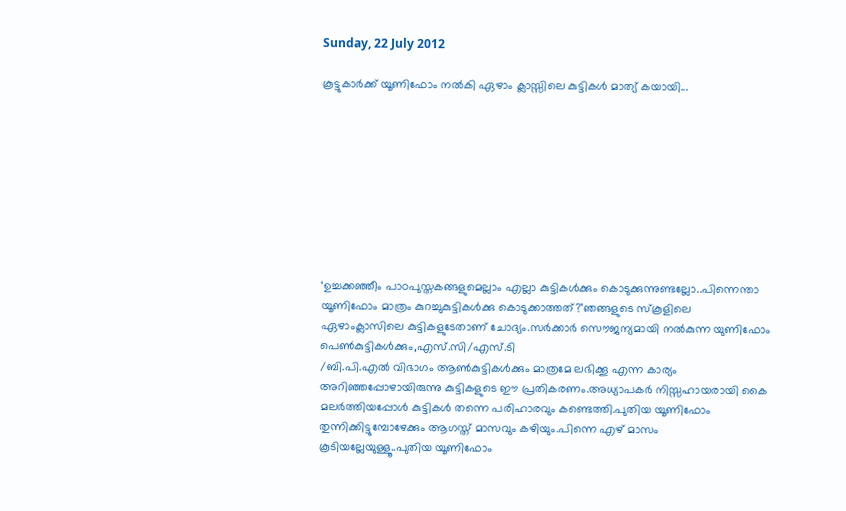Sunday, 22 July 2012

കൂട്ടുകാർക്ക് യൂണിഫോം നൽകി ഏഴാം ക്ലാസ്സിലെ കുട്ടികൾ മാത്യ് കയായി...









‘ഉച്ചക്കഞ്ഞീം പാഠപുസ്തകങ്ങളുമെല്ലാം എല്ലാ കുട്ടികൾക്കും കൊടുക്കുന്നുണ്ടല്ലോ..പിന്നെന്താ യൂണിഫോം മാത്രം കുറച്ചുകുട്ടികൾക്കു കൊടുക്കാത്തത്?’ഞങ്ങളുടെ സ്കൂളിലെ ഏഴാംക്ലാസിലെ കുട്ടികളുടേതാണ് ചോദ്യം.സർക്കാർ സൌജന്യമായി നൽകുന്ന യുണിഫോം പെൺകുട്ടികൾക്കും,എസ്.സി/എസ്.ടി
/ബി.പി.എൽ വിഭാഗം ആൺകുട്ടികൾക്കും മാത്രമേ ലഭിക്കൂ എന്ന കാര്യം അറിഞ്ഞപ്പോഴായിരുന്നു കുട്ടികളുടെ ഈ പ്രതികരണം.അധ്യാപകർ നിസ്സഹായരായി കൈ മലർത്തിയപ്പോൾ കുട്ടികൾ തന്നെ പരിഹാരവും കണ്ടെത്തി.പുതിയ യൂണിഫോം തുന്നിക്കിട്ടുമ്പോഴേക്കും ആഗസ്ത് മാസവും കഴിയും.പിന്നെ എഴ് മാസം കൂടിയല്ലേയുള്ളൂ..പുതിയ യൂണിഫോം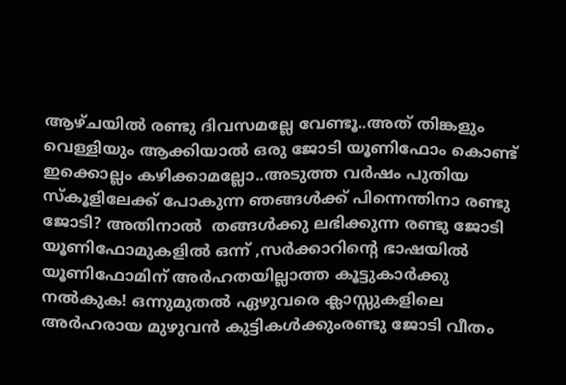ആഴ്ചയിൽ രണ്ടു ദിവസമല്ലേ വേണ്ടൂ..അത് തിങ്കളും വെള്ളിയും ആക്കിയാൽ ഒരു ജോടി യൂണിഫോം കൊണ്ട് ഇക്കൊല്ലം കഴിക്കാമല്ലോ..അടുത്ത വർഷം പുതിയ സ്കൂളിലേക്ക് പോകുന്ന ഞങ്ങൾക്ക് പിന്നെന്തിനാ രണ്ടു ജോടി? അതിനാൽ  തങ്ങൾക്കു ലഭിക്കുന്ന രണ്ടു ജോടി യൂണിഫോമുകളിൽ ഒന്ന് ,സർക്കാറിന്റെ ഭാഷയിൽ യൂണിഫോമിന് അർഹതയില്ലാത്ത കൂട്ടുകാർക്കു നൽകുക! ഒന്നുമുതൽ ഏഴുവരെ ക്ലാസ്സുകളിലെ അർഹരായ മുഴുവൻ കുട്ടികൾക്കുംരണ്ടു ജോടി വീതം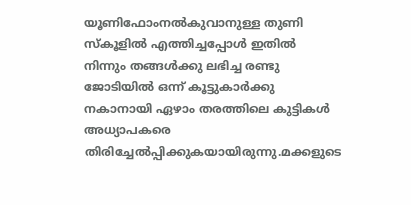യൂണിഫോംനൽകുവാനുള്ള തുണി സ്കൂളിൽ എത്തിച്ചപ്പോൾ ഇതിൽ നിന്നും തങ്ങൾക്കു ലഭിച്ച രണ്ടു ജോടിയിൽ ഒന്ന് കൂട്ടുകാർക്കു നകാനായി ഏഴാം തരത്തിലെ കുട്ടികൾ അധ്യാപകരെ തിരിച്ചേൽ‌പ്പിക്കുകയായിരുന്നു.മക്കളുടെ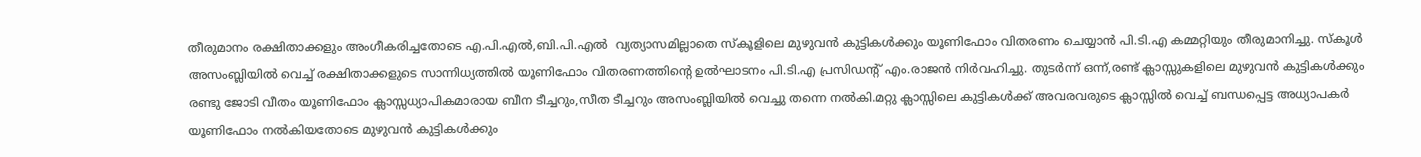തീരുമാനം രക്ഷിതാക്കളും അംഗീകരിച്ചതോടെ എ.പി.എൽ,ബി.പി.എൽ  വ്യത്യാസമില്ലാതെ സ്കൂളിലെ മുഴുവൻ കുട്ടികൾക്കും യൂണിഫോം വിതരണം ചെയ്യാൻ പി.ടി.എ കമ്മറ്റിയും തീരുമാനിച്ചു. സ്കൂൾ അസംബ്ലിയിൽ വെച്ച് രക്ഷിതാക്കളുടെ സാന്നിധ്യത്തിൽ യൂണിഫോം വിതരണത്തിന്റെ ഉൽഘാടനം പി.ടി.എ പ്രസിഡന്റ് എം.രാജൻ നിർവഹിച്ചു. തുടർന്ന് ഒന്ന്,രണ്ട് ക്ലാസ്സുകളിലെ മുഴുവൻ കുട്ടികൾക്കും രണ്ടു ജോടി വീതം യൂണിഫോം ക്ലാസ്സധ്യാപികമാരായ ബീന ടീച്ചറും,സീത ടീച്ചറും അസംബ്ലിയിൽ വെച്ചു തന്നെ നൽകി.മറ്റു ക്ലാസ്സിലെ കുട്ടികൾക്ക് അവരവരുടെ ക്ലാസ്സിൽ വെച്ച് ബന്ധപ്പെട്ട അധ്യാപകർ യൂണിഫോം നൽകിയതോടെ മുഴുവൻ കുട്ടികൾക്കും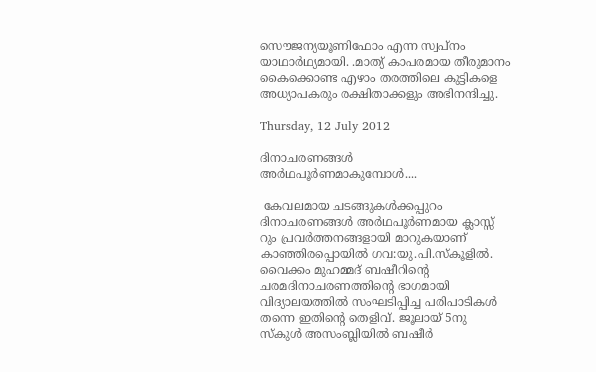സൌജന്യയൂണിഫോം എന്ന സ്വപ്നം യാഥാർഥ്യമായി. .മാത്യ് കാപരമായ തീരുമാനം കൈക്കൊണ്ട എഴാം തരത്തിലെ കുട്ടികളെ അധ്യാപകരും രക്ഷിതാക്കളും അഭിനന്ദിച്ചു.

Thursday, 12 July 2012

ദിനാചരണങ്ങൾ അർഥപൂർണമാകുമ്പോൾ....

 കേവലമായ ചടങ്ങുകൾക്കപ്പുറം ദിനാചരണങ്ങൾ അർഥപൂർണമായ ക്ലാസ്സ് റും പ്രവർത്തനങ്ങളായി മാറുകയാണ് കാഞ്ഞിരപ്പൊയിൽ ഗവ:യു.പി.സ്കൂളിൽ. വൈക്കം മുഹമ്മദ് ബഷീറിന്റെ ചരമദിനാചരണത്തിന്റെ ഭാഗമായി വിദ്യാലയത്തിൽ സംഘടിപ്പിച്ച പരിപാടികൾ തന്നെ ഇതിന്റെ തെളിവ്. ജൂലായ് 5നു സ്കുൾ അസംബ്ലിയിൽ ബഷീർ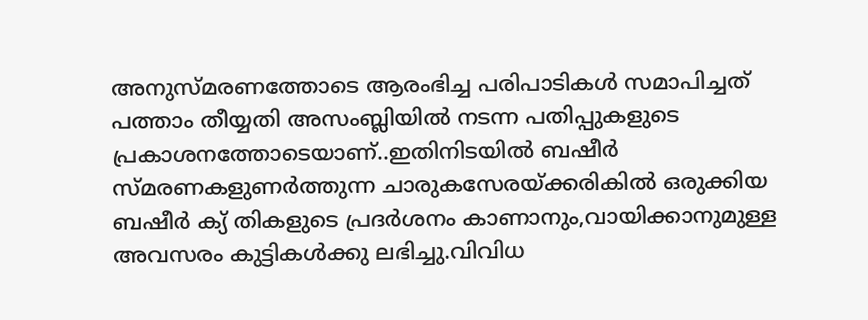അനുസ്മരണത്തോടെ ആരംഭിച്ച പരിപാടികൾ സമാപിച്ചത് പത്താം തീയ്യതി അസംബ്ലിയിൽ നടന്ന പതിപ്പുകളുടെ പ്രകാശനത്തോടെയാണ്..ഇതിനിടയിൽ ബഷീർ സ്മരണകളുണർത്തുന്ന ചാരുകസേരയ്ക്കരികിൽ ഒരുക്കിയ ബഷീർ ക്യ് തികളുടെ പ്രദർശനം കാണാനും,വായിക്കാനുമുള്ള അവസരം കുട്ടികൾക്കു ലഭിച്ചു.വിവിധ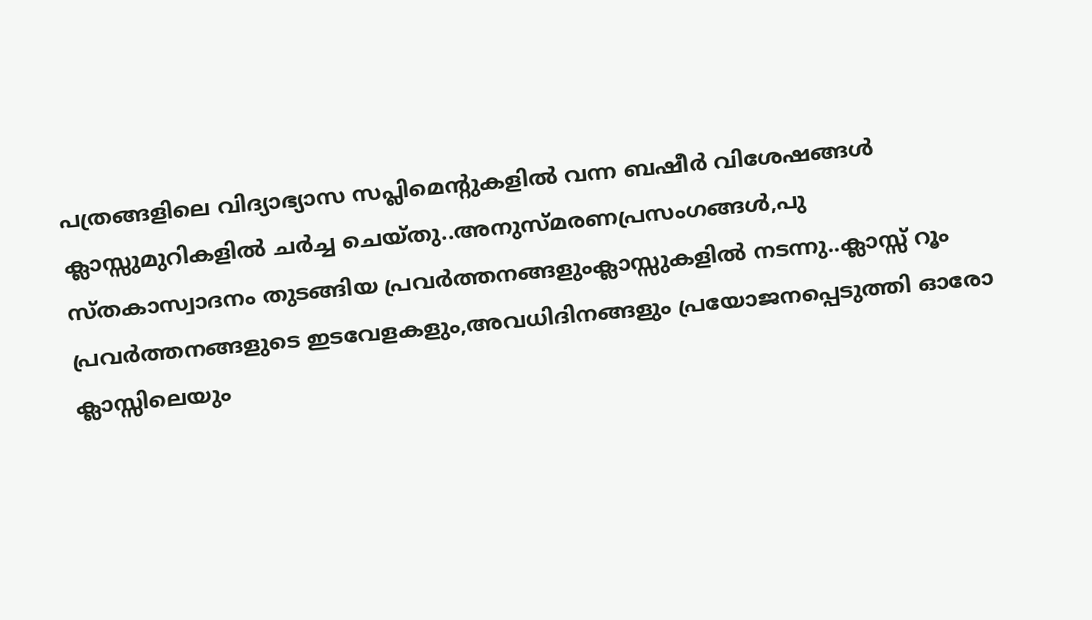പത്രങ്ങളിലെ വിദ്യാഭ്യാസ സപ്ലിമെന്റുകളിൽ വന്ന ബഷീർ വിശേഷങ്ങൾ ക്ലാസ്സുമുറികളിൽ ചർച്ച ചെയ്തു..അനുസ്മരണപ്രസംഗങ്ങൾ,പു
സ്തകാസ്വാദനം തുടങ്ങിയ പ്രവർത്തനങ്ങളുംക്ലാസ്സുകളിൽ നടന്നു..ക്ലാസ്സ് റൂം പ്രവർത്തനങ്ങളുടെ ഇടവേളകളും,അവധിദിനങ്ങളും പ്രയോജനപ്പെടുത്തി ഓരോ ക്ലാസ്സിലെയും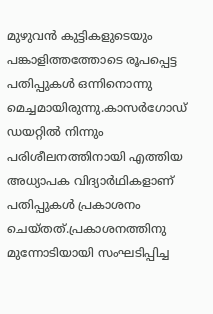മുഴുവൻ കുട്ടികളുടെയും പങ്കാളിത്തത്തോടെ രൂപപ്പെട്ട പതിപ്പുകൾ ഒന്നിനൊന്നു മെച്ചമായിരുന്നു.കാസർഗോഡ് ഡയറ്റിൽ നിന്നും പരിശീലനത്തിനായി എത്തിയ അധ്യാപക വിദ്യാർഥികളാണ് പതിപ്പുകൾ പ്രകാശനം ചെയ്തത്.പ്രകാശനത്തിനു മുന്നോടിയായി സംഘടിപ്പിച്ച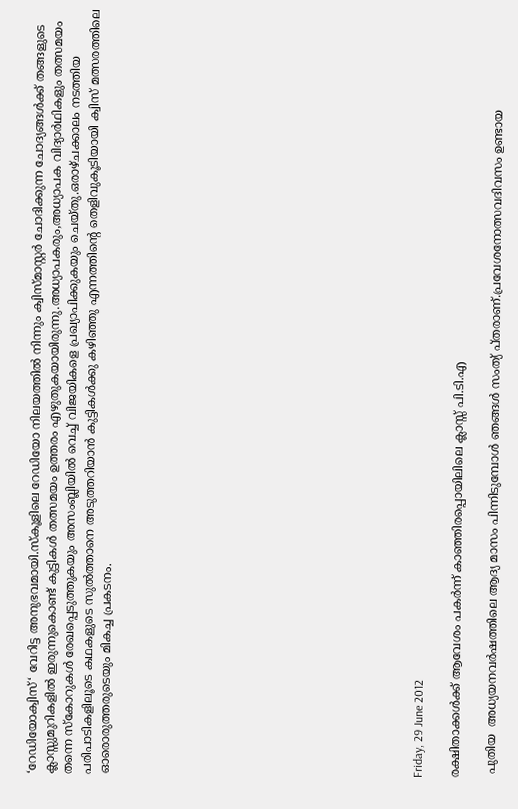‘റേഡിയോക്വിസ്‘ വേറിട്ട അനുഭവമായി.സ്കൂളിലെ റേഡിയോ നിലയത്തിൽ നിന്നും ക്വിസ്മാസ്റ്റർ ചോദിക്കുന്ന ചോദ്യങ്ങൾക്ക് തങ്ങളുടെ ക്ലാസ്സുമുറികളിൽ ഇരുന്നുകൊണ്ട് കുട്ടികൾ തത്സമയം ഉത്തരം എഴുതുകയായിരുന്നു.അധ്യാപകരും,അധ്യാപക വിദ്യാർഥികളും തത്സമയം തന്നെ സ്കോറുകൾ രേഖപ്പെടുത്തുകയും അസംബ്ലിയിൽ വെച്ച് വിജയികളെ പ്രഖ്യാപിക്കുകയും ചെയ്തു.ഒരാഴ്ചക്കാലം നടത്തിയ പരിപാടികളിലൂടെ കഥകളുടെ സുൽത്താനെ അടുത്തറിയാൻ കുട്ടികൾക്കു കഴിഞ്ഞു എന്നത്തിന്റെ തെളിവുകൂടിയായി ക്വിസ് മത്സരത്തിലെ ഓരൊരുത്തരുടെയും മികച്ച പ്രകടനം.
















Friday, 29 June 2012

രക്ഷിതാക്കൾക്ക് ആവേശം പകർന്ന് കാഞ്ഞിരപ്പൊയിലിലെ ക്ലാസ്സ് പി.ടി.എ

 പുതിയ  അധ്യയനവർഷത്തിലെ ആദ്യ മാസം പിന്നിടുമ്പോൾ ഞങ്ങൾ സംത്യ് പ്തരാണ്.പ്രവേശനോത്സവദിവസം ഉണ്ടായ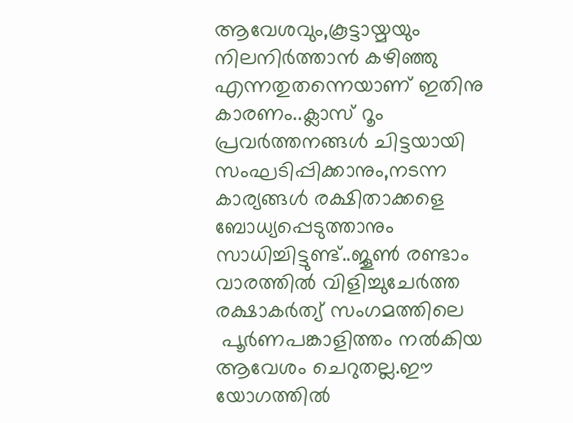ആവേശവും,കൂട്ടായ്മയും നിലനിർത്താൻ കഴിഞ്ഞു എന്നതുതന്നെയാണ് ഇതിനു കാരണം..ക്ലാസ് റൂം പ്രവർത്തനങ്ങൾ ചിട്ടയായി സംഘടിപ്പിക്കാനും,നടന്ന കാര്യങ്ങൾ രക്ഷിതാക്കളെ ബോധ്യപ്പെടുത്താനും  സാധിച്ചിട്ടുണ്ട്..ജൂൺ രണ്ടാം വാരത്തിൽ വിളിച്ചുചേർത്ത രക്ഷാകർത്യ് സംഗമത്തിലെ
 പൂർണപങ്കാളിത്തം നൽകിയ ആവേശം ചെറുതല്ല.ഈ യോഗത്തിൽ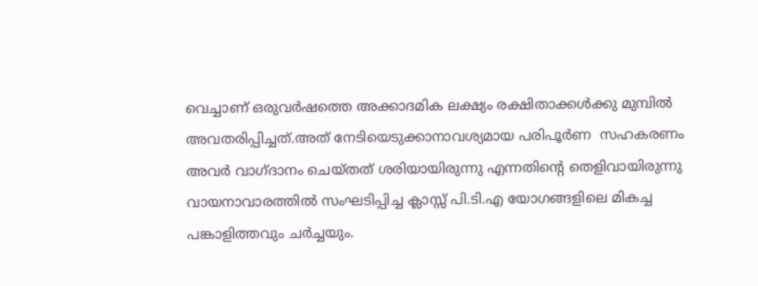വെച്ചാണ് ഒരുവർഷത്തെ അക്കാദമിക ലക്ഷ്യം രക്ഷിതാക്കൾക്കു മുമ്പിൽ അവതരിപ്പിച്ചത്.അത് നേടിയെടുക്കാനാവശ്യമായ പരിപൂർണ  സഹകരണം അവർ വാഗ്ദാനം ചെയ്തത് ശരിയായിരുന്നു എന്നതിന്റെ തെളിവായിരുന്നു വായനാവാരത്തിൽ സംഘടിപ്പിച്ച ക്ലാസ്സ് പി.ടി.എ യോഗങ്ങളിലെ മികച്ച പങ്കാളിത്തവും ചർച്ചയും.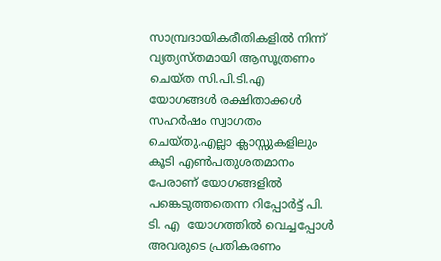സാമ്പ്രദായികരീതികളിൽ നിന്ന് വ്യത്യസ്തമായി ആസൂത്രണം ചെയ്ത സി.പി.ടി.എ യോഗങ്ങൾ രക്ഷിതാക്കൾ സഹർഷം സ്വാഗതം ചെയ്തു.എല്ലാ ക്ലാസ്സുകളിലും കൂടി എൺപതുശതമാനം പേരാണ് യോഗങ്ങളിൽ പങ്കെടുത്തതെന്ന റിപ്പോർട്ട് പി. ടി. എ  യോഗത്തിൽ വെച്ചപ്പോൾ അവരുടെ പ്രതികരണം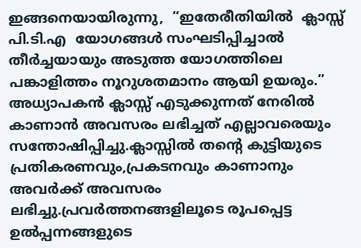ഇങ്ങനെയായിരുന്നു,  “ഇതേരീതിയിൽ  ക്ലാസ്സ് പി.ടി.എ  യോഗങ്ങൾ സംഘടിപ്പിച്ചാൽ തീർച്ചയായും അടുത്ത യോഗത്തിലെ പങ്കാളിത്തം നൂറുശതമാനം ആയി ഉയരും.” അധ്യാപകൻ ക്ലാസ്സ് എടുക്കുന്നത് നേരിൽ കാണാൻ അവസരം ലഭിച്ചത് എല്ലാവരെയും സന്തോഷിപ്പിച്ചു.ക്ലാസ്സിൽ തന്റെ കുട്ടിയുടെ പ്രതികരണവും,പ്രകടനവും കാണാനും അവർക്ക് അവസരം ലഭിച്ചു.പ്രവർത്തനങ്ങളിലൂ‍ടെ രൂപപ്പെട്ട ഉൽ‌പ്പന്നങ്ങളുടെ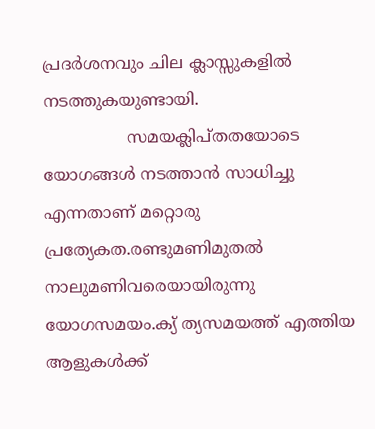പ്രദർശനവും ചില ക്ലാസ്സുകളിൽ നടത്തുകയുണ്ടായി.
                സമയക്ലിപ്തതയോടെ യോഗങ്ങൾ നടത്താൻ സാധിച്ചു എന്നതാണ് മറ്റൊരു പ്രത്യേകത.രണ്ടുമണിമുതൽ നാലുമണിവരെയായിരുന്നു യോഗസമയം.ക്യ് ത്യസമയത്ത് എത്തിയ ആളുകൾക്ക്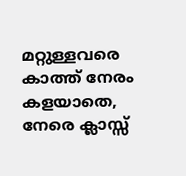മറ്റുള്ളവരെ കാത്ത് നേരം കളയാതെ, നേരെ ക്ലാസ്സ്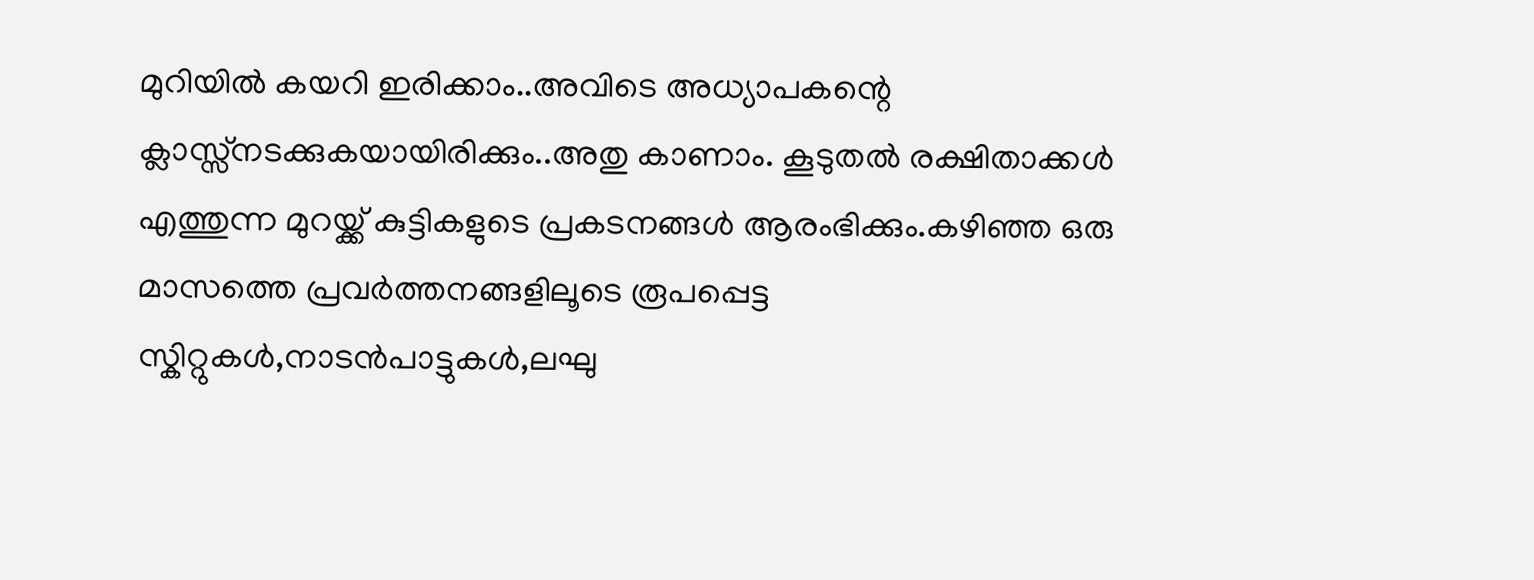മുറിയിൽ കയറി ഇരിക്കാം..അവിടെ അധ്യാപകന്റെ ക്ലാസ്സ്നടക്കുകയായിരിക്കും..അതു കാണാം. കൂടുതൽ രക്ഷിതാക്കൾ എത്തുന്ന മുറയ്ക്ക് കുട്ടികളുടെ പ്രകടനങ്ങൾ ആരംഭിക്കും.കഴിഞ്ഞ ഒരു മാസത്തെ പ്രവർത്തനങ്ങളിലൂടെ രൂപപ്പെട്ട സ്കിറ്റുകൾ,നാടൻപാട്ടുകൾ,ലഘു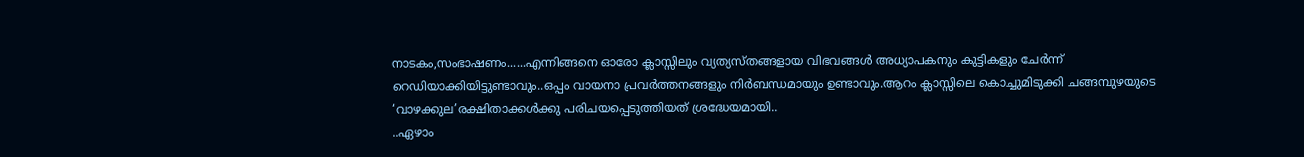നാടകം,സംഭാഷണം......എന്നിങ്ങനെ ഓരോ ക്ലാസ്സിലും വ്യത്യസ്തങ്ങളായ വിഭവങ്ങൾ അധ്യാപകനും കുട്ടികളും ചേർന്ന് റെഡിയാക്കിയിട്ടുണ്ടാവും..ഒപ്പം വായനാ പ്രവർത്തനങ്ങളും നിർബന്ധമായും ഉണ്ടാവും.ആറം ക്ലാസ്സിലെ കൊച്ചുമിടുക്കി ചങ്ങമ്പുഴയുടെ ‘വാഴക്കുല’രക്ഷിതാക്കൾക്കു പരിചയപ്പെടുത്തിയത് ശ്രദ്ധേയമായി..
..ഏഴാം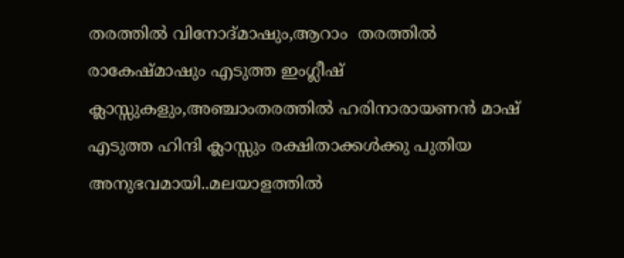തരത്തിൽ വിനോദ്മാഷും,ആറാം  തരത്തിൽ രാകേഷ്മാഷും എടുത്ത ഇംഗ്ലീഷ് ക്ലാസ്സുകളും,അഞ്ചാംതരത്തിൽ ഹരിനാരായണൻ മാഷ് എടുത്ത ഹിന്ദി ക്ലാസ്സും രക്ഷിതാക്കൾക്കു പുതിയ അനുഭവമായി..മലയാളത്തിൽ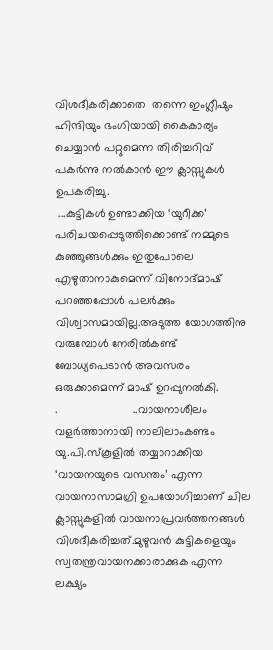വിശദീകരിക്കാതെ  തന്നെ ഇംഗ്ലീഷും ഹിന്ദിയും ഭംഗിയായി കൈകാര്യം ചെയ്യാൻ പറ്റുമെന്ന തിരിച്ചറിവ് പകർന്നു നൽകാൻ ഈ ക്ലാസ്സുകൾ ഉപകരിച്ചു.
 ...കുട്ടികൾ ഉണ്ടാക്കിയ ‘യുറീക്ക’ പരിചയപ്പെടുത്തിക്കൊണ്ട് നമ്മുടെ കുഞ്ഞുങ്ങൾക്കും ഇതുപോലെ എഴുതാനാകുമെന്ന് വിനോദ്മാഷ് പറഞ്ഞപ്പോൾ പലർക്കും വിശ്വാസമായില്ല.അടുത്ത യോഗത്തിനു വരുമ്പോൾ നേരിൽകണ്ട് ബോധ്യപെടാൻ അവസരം ഒരുക്കാമെന്ന് മാഷ് ഉറപ്പുനൽകി.
.                       ..വായനാശീലം വളർത്താനായി നാലിലാംകണ്ടം യു.പി.സ്കൂളിൽ തയ്യാറാക്കിയ ‘വായനയുടെ വസന്തം’ എന്ന വായനാസാമഗ്രി ഉപയോഗിച്ചാണ് ചില ക്ലാസ്സുകളിൽ വായനാപ്രവർത്തനങ്ങൾ വിശദീകരിച്ചത്.മുഴുവൻ കുട്ടികളെയും സ്വതന്ത്രവായനക്കാരാക്കുക എന്ന ലക്ഷ്യം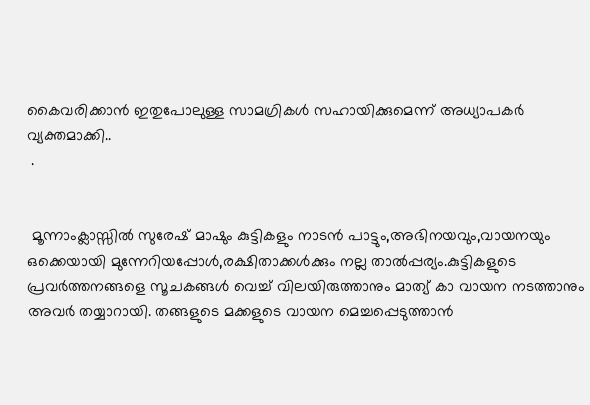കൈവരിക്കാൻ ഇതുപോലുള്ള സാമഗ്രികൾ സഹായിക്കുമെന്ന് അധ്യാപകർ വ്യക്തമാക്കി..
 .


 മൂന്നാംക്ലാസ്സിൽ സുരേഷ് മാഷും കുട്ടികളും നാടൻ പാട്ടും,അഭിനയവും,വായനയും ഒക്കെയായി മുന്നേറിയപ്പോൾ,രക്ഷിതാക്കൾക്കും നല്ല താൽ‌പ്പര്യം.കുട്ടികളുടെ പ്രവർത്തനങ്ങളെ സൂചകങ്ങൾ വെച്ച് വിലയിരുത്താനും മാത്യ് കാ വായന നടത്താനും അവർ തയ്യാറായി. തങ്ങളുടെ മക്കളുടെ വായന മെച്ചപ്പെടുത്താൻ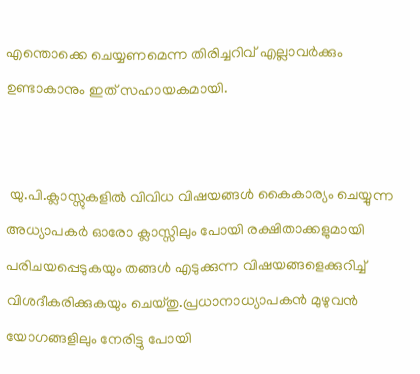എന്തൊക്കെ ചെയ്യണമെന്ന തിരിച്ചറിവ് എല്ലാവർക്കും ഉണ്ടാകാനും ഇത് സഹായകമായി.


 യു.പി.ക്ലാസ്സുകളിൽ വിവിധ വിഷയങ്ങൾ കൈകാര്യം ചെയ്യുന്ന അധ്യാപകർ ഓരോ ക്ലാസ്സിലും പോയി രക്ഷിതാക്കളുമായി പരിചയപ്പെടുകയും തങ്ങൾ എടുക്കുന്ന വിഷയങ്ങളെക്കുറിച്ച് വിശദീകരിക്കുകയും ചെയ്തു.പ്രധാനാധ്യാപകൻ മുഴുവൻ യോഗങ്ങളിലും നേരിട്ടു പോയി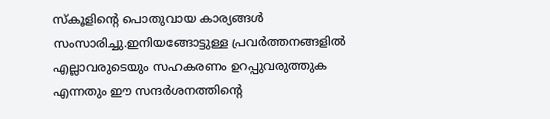സ്കൂളിന്റെ പൊതുവായ കാര്യങ്ങൾ സംസാരിച്ചു.ഇനിയങ്ങോട്ടുള്ള പ്രവർത്തനങ്ങളിൽ എല്ലാവരുടെയും സഹകരണം ഉറപ്പുവരുത്തുക എന്നതും ഈ സന്ദർശനത്തിന്റെ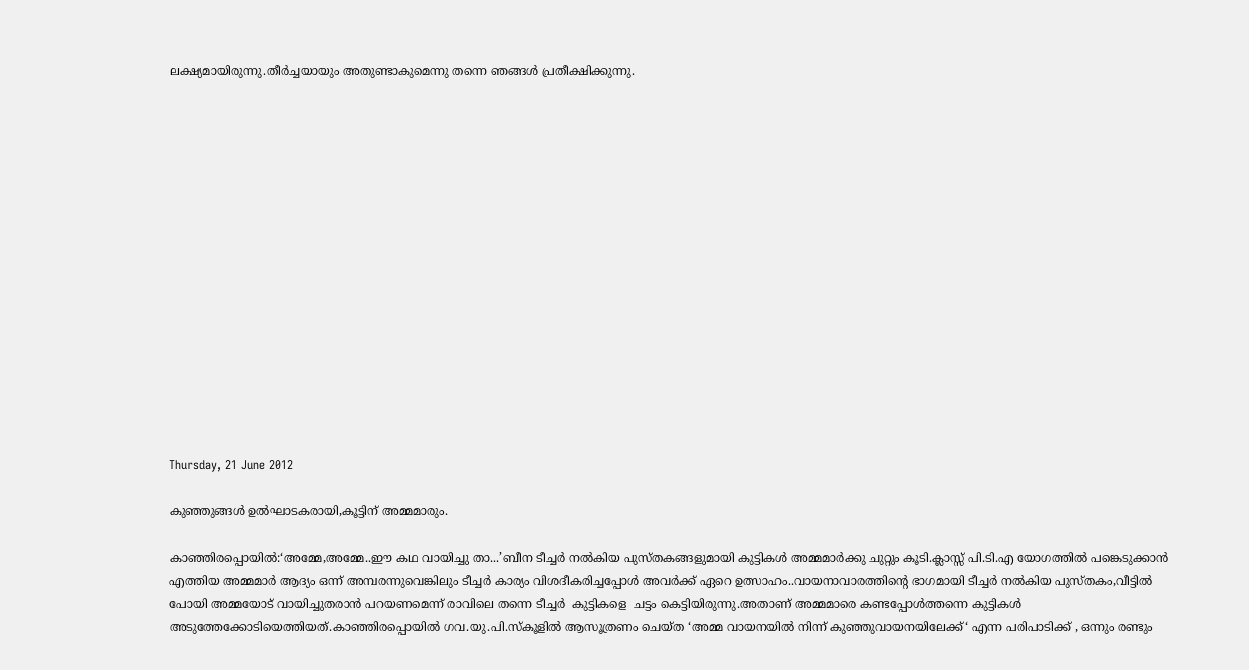ലക്ഷ്യമായിരുന്നു.തീർച്ചയായും അതുണ്ടാകുമെന്നു തന്നെ ഞങ്ങൾ പ്രതീക്ഷിക്കുന്നു.
















Thursday, 21 June 2012

കുഞ്ഞുങ്ങൾ ഉൽഘാടകരായി,കൂട്ടിന് അമ്മമാരും.

കാഞ്ഞിരപ്പൊയിൽ:‘അമ്മേ,അമ്മേ..ഈ കഥ വായിച്ചു താ...’ബീന ടീച്ചർ നൽകിയ പുസ്തകങ്ങളുമായി കുട്ടികൾ അമ്മമാർക്കു ചുറ്റും കൂടി.ക്ലാസ്സ് പി.ടി.എ യോഗത്തിൽ പങ്കെടുക്കാൻ എത്തിയ അമ്മമാർ ആദ്യം ഒന്ന് അമ്പരന്നുവെങ്കിലും ടീച്ചർ കാര്യം വിശദീകരിച്ചപ്പോൾ അവർക്ക് ഏറെ ഉത്സാഹം..വായനാവാരത്തിന്റെ ഭാഗമായി ടീച്ചർ നൽകിയ പുസ്തകം,വീട്ടിൽ പോയി അമ്മയോട് വായിച്ചുതരാൻ പറയണമെന്ന് രാവിലെ തന്നെ ടീച്ചർ  കുട്ടികളെ  ചട്ടം കെട്ടിയിരുന്നു.അതാണ് അമ്മമാരെ കണ്ടപ്പോൾത്തന്നെ കുട്ടികൾ അടുത്തേക്കോടിയെത്തിയത്.കാഞ്ഞിരപ്പൊയിൽ ഗവ.യു.പി.സ്കൂളിൽ ആസൂത്രണം ചെയ്ത ‘അമ്മ വായനയിൽ നിന്ന് കുഞ്ഞുവായനയിലേക്ക്‘ എന്ന പരിപാടിക്ക് , ഒന്നും രണ്ടും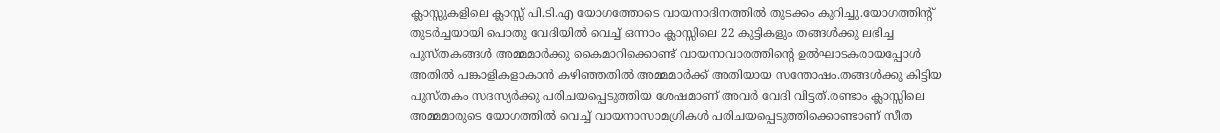ക്ലാസ്സുകളിലെ ക്ലാസ്സ് പി.ടി.എ യോഗത്തോടെ വായനാദിനത്തിൽ തുടക്കം കുറിച്ചു.യോഗത്തിന്റ് തുടർച്ചയായി പൊതു വേദിയിൽ വെച്ച് ഒന്നാം ക്ലാസ്സിലെ 22 കുട്ടികളും തങ്ങൾക്കു ലഭിച്ച പുസ്തകങ്ങൾ അമ്മമാർക്കു കൈമാറിക്കൊണ്ട് വായനാവാരത്തിന്റെ ഉൽഘാടകരായപ്പോൾ അതിൽ പങ്കാളികളാകാൻ കഴിഞ്ഞതിൽ അമ്മമാർക്ക് അതിയായ സന്തോഷം.തങ്ങൾക്കു കിട്ടിയ പുസ്തകം സദസ്യർക്കു പരിചയപ്പെടുത്തിയ ശേഷമാണ് അവർ വേദി വിട്ടത്.രണ്ടാം ക്ലാസ്സിലെ അമ്മമാരുടെ യോഗത്തിൽ വെച്ച് വായനാസാമഗ്രികൾ പരിചയപ്പെടുത്തിക്കൊണ്ടാണ് സീത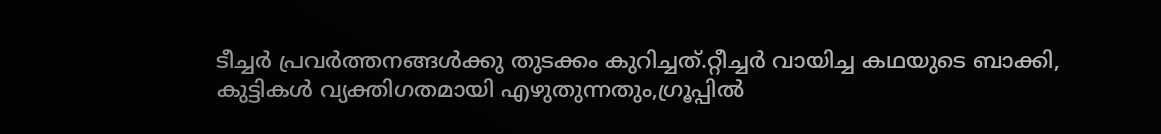ടീച്ചർ പ്രവർത്തനങ്ങൾക്കു തുടക്കം കുറിച്ചത്.റ്റീച്ചർ വായിച്ച കഥയുടെ ബാക്കി, കുട്ടികൾ വ്യക്തിഗതമായി എഴുതുന്നതും,ഗ്രൂപ്പിൽ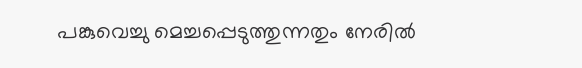പങ്കുവെച്ചു മെച്ചപ്പെടുത്തുന്നതും നേരിൽ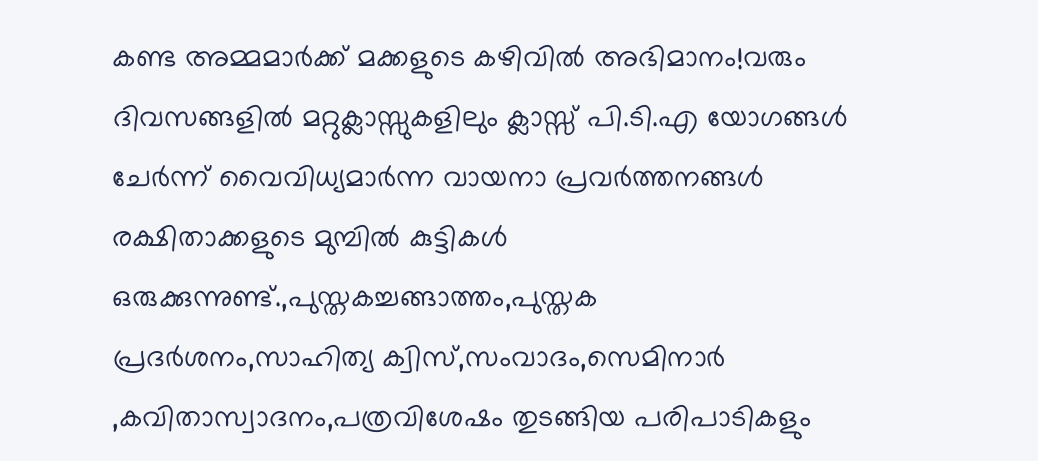കണ്ട അമ്മമാർക്ക് മക്കളുടെ കഴിവിൽ അഭിമാനം!വരും ദിവസങ്ങളിൽ മറ്റുക്ലാസ്സുകളിലും ക്ലാസ്സ് പി.ടി.എ യോഗങ്ങൾ ചേർന്ന് വൈവിധ്യമാർന്ന വായനാ പ്രവർത്തനങ്ങൾ രക്ഷിതാക്കളുടെ മുമ്പിൽ കുട്ടികൾ ഒരുക്കുന്നുണ്ട്.,പുസ്തകച്ചങ്ങാത്തം,പുസ്തക പ്രദർശനം,സാഹിത്യ ക്വിസ്,സംവാദം,സെമിനാർ ,കവിതാസ്വാദനം,പത്രവിശേഷം തുടങ്ങിയ പരിപാടികളും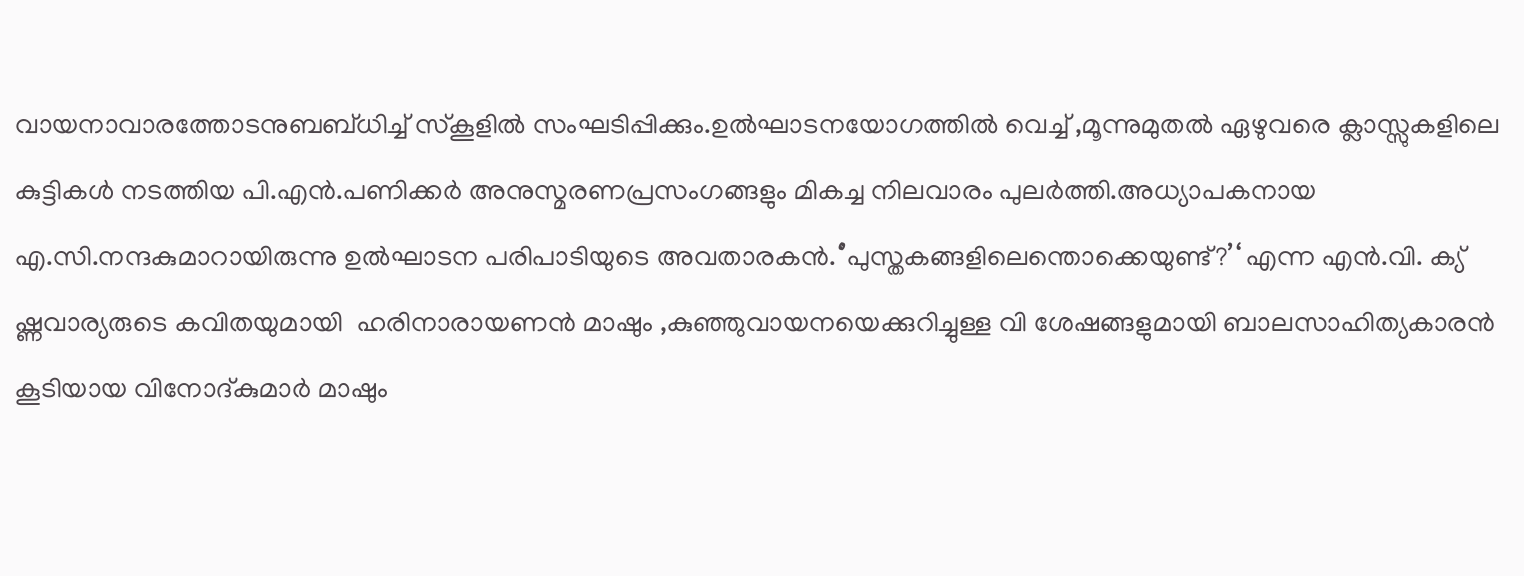വായനാവാരത്തോടനുബബ്ധിച്ച് സ്കൂളിൽ സംഘടിപ്പിക്കും.ഉൽഘാടനയോഗത്തിൽ വെച്ച് ,മൂന്നുമുതൽ ഏഴുവരെ ക്ലാസ്സുകളിലെ കുട്ടികൾ നടത്തിയ പി.എൻ.പണിക്കർ അനുസ്മരണപ്രസംഗങ്ങളും മികച്ച നിലവാരം പുലർത്തി.അധ്യാപകനായ എ.സി.നന്ദകുമാറായിരുന്നു ഉൽഘാടന പരിപാടിയുടെ അവതാരകൻ.‘’പുസ്തകങ്ങളിലെന്തൊക്കെയുണ്ട്?’‘ എന്ന എൻ.വി. ക്യ് ഷ്ണവാര്യരുടെ കവിതയുമായി  ഹരിനാരായണൻ മാഷും ,കുഞ്ഞുവായനയെക്കുറിച്ചുള്ള വി ശേഷങ്ങളുമായി ബാലസാഹിത്യകാരൻ കൂടിയായ വിനോദ്കുമാർ മാഷും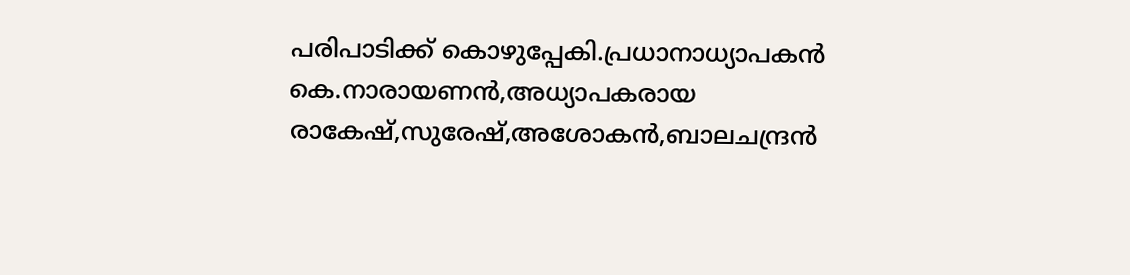പരിപാടിക്ക് കൊഴുപ്പേകി.പ്രധാനാധ്യാപകൻ കെ.നാരായണൻ,അധ്യാപകരായ രാകേഷ്,സുരേഷ്,അശോകൻ,ബാലചന്ദ്രൻ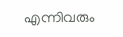എന്നിവരും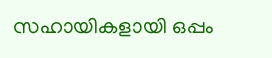സഹായികളായി ഒപ്പം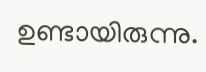ഉണ്ടായിരുന്നു.